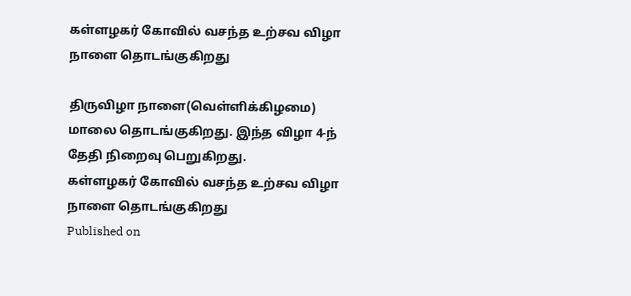கள்ளழகர் கோவில் வசந்த உற்சவ விழா நாளை தொடங்குகிறது

திருவிழா நாளை(வெள்ளிக்கிழமை) மாலை தொடங்குகிறது. இந்த விழா 4-ந் தேதி நிறைவு பெறுகிறது.
கள்ளழகர் கோவில் வசந்த உற்சவ விழா நாளை தொடங்குகிறது
Published on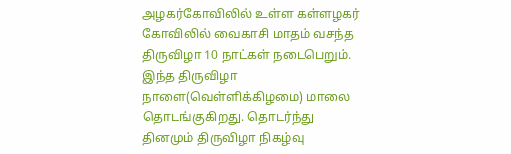அழகர்கோவிலில் உள்ள கள்ளழகர் கோவிலில் வைகாசி மாதம் வசந்த திருவிழா 10 நாட்கள் நடைபெறும். இந்த திருவிழா நாளை(வெள்ளிக்கிழமை) மாலை தொடங்குகிறது. தொடர்ந்து தினமும் திருவிழா நிகழ்வு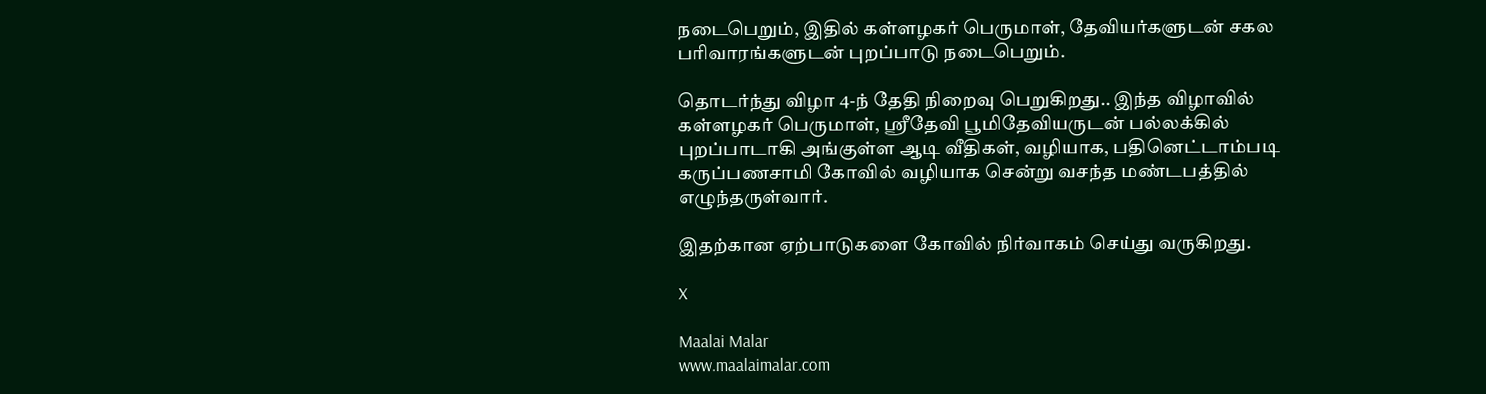நடைபெறும், இதில் கள்ளழகர் பெருமாள், தேவியர்களுடன் சகல பரிவாரங்களுடன் புறப்பாடு நடைபெறும்.

தொடர்ந்து விழா 4-ந் தேதி நிறைவு பெறுகிறது.. இந்த விழாவில் கள்ளழகர் பெருமாள், ஸ்ரீதேவி பூமிதேவியருடன் பல்லக்கில் புறப்பாடாகி அங்குள்ள ஆடி வீதிகள், வழியாக, பதினெட்டாம்படி கருப்பணசாமி கோவில் வழியாக சென்று வசந்த மண்டபத்தில் எழுந்தருள்வார்.

இதற்கான ஏற்பாடுகளை கோவில் நிர்வாகம் செய்து வருகிறது.

X

Maalai Malar
www.maalaimalar.com